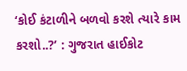‘કોઈ કંટાળીને બળવો કરશે ત્યારે કામ કરશો..?’ : ગુજરાત હાઈકોટ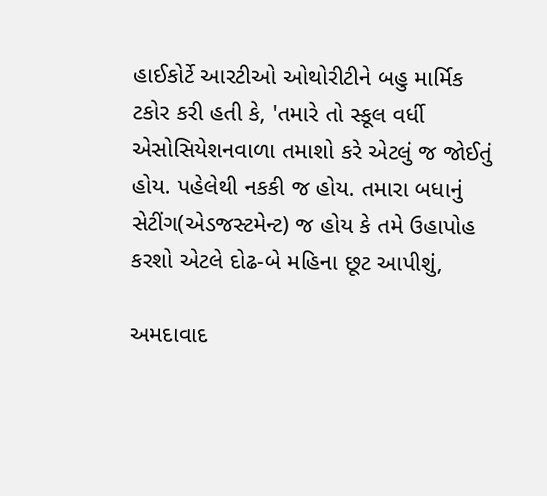હાઈકોર્ટે આરટીઓ ઓથોરીટીને બહુ માર્મિક ટકોર કરી હતી કે, 'તમારે તો સ્કૂલ વર્ધી એસોસિયેશનવાળા તમાશો કરે એટલું જ જોઈતું હોય. પહેલેથી નકકી જ હોય. તમારા બધાનું સેટીંગ(એડજસ્ટમેન્ટ) જ હોય કે તમે ઉહાપોહ કરશો એટલે દોઢ-બે મહિના છૂટ આપીશું,

અમદાવાદ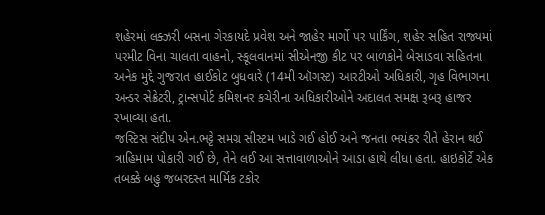શહેરમાં લક્ઝરી બસના ગેરકાયદે પ્રવેશ અને જાહેર માર્ગો પર પાર્કિંગ, શહેર સહિત રાજ્યમાં પરમીટ વિના ચાલતા વાહનો, સ્કૂલવાનમાં સીએનજી કીટ પર બાળકોને બેસાડવા સહિતના અનેક મુદ્દે ગુજરાત હાઈકોટ બુધવારે (14મી ઑગસ્ટ) આરટીઓ અધિકારી, ગૃહ વિભાગના અન્ડર સેક્રેટરી, ટ્રાન્સપોર્ટ કમિશનર કચેરીના અધિકારીઓને અદાલત સમક્ષ રૂબરૂ હાજર રખાવ્યા હતા.
જસ્ટિસ સંદીપ એન.ભટ્ટે સમગ્ર સીસ્ટમ ખાડે ગઈ હોઈ અને જનતા ભયંકર રીતે હેરાન થઈ ત્રાહિમામ પોકારી ગઈ છે, તેને લઈ આ સત્તાવાળાઓને આડા હાથે લીધા હતા. હાઇકોર્ટે એક તબક્કે બહુ જબરદસ્ત માર્મિક ટકોર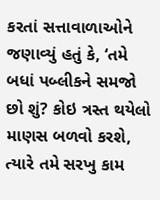કરતાં સત્તાવાળાઓને જણાવ્યું હતું કે, ‘તમે બધાં પબ્લીકને સમજો છો શું? કોઇ ત્રસ્ત થયેલો માણસ બળવો કરશે, ત્યારે તમે સરખુ કામ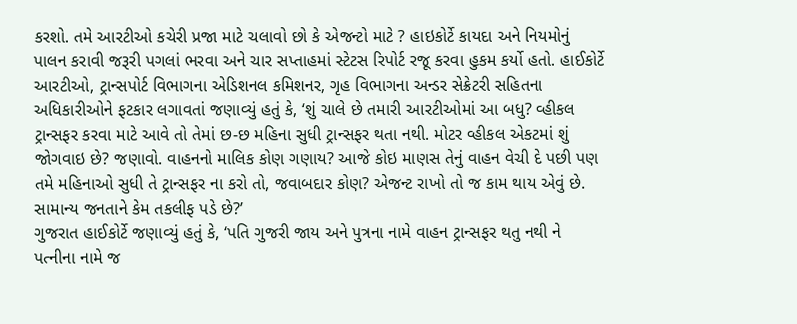કરશો. તમે આરટીઓ કચેરી પ્રજા માટે ચલાવો છો કે એજન્ટો માટે ? હાઇકોર્ટે કાયદા અને નિયમોનું પાલન કરાવી જરૂરી પગલાં ભરવા અને ચાર સપ્તાહમાં સ્ટેટસ રિપોર્ટ રજૂ કરવા હુકમ કર્યો હતો. હાઈકોર્ટે આરટીઓ, ટ્રાન્સપોર્ટ વિભાગના એડિશનલ કમિશનર, ગૃહ વિભાગના અન્ડર સેક્રેટરી સહિતના અધિકારીઓને ફટકાર લગાવતાં જણાવ્યું હતું કે, ‘શું ચાલે છે તમારી આરટીઓમાં આ બધુ? વ્હીકલ ટ્રાન્સફર કરવા માટે આવે તો તેમાં છ-છ મહિના સુધી ટ્રાન્સફર થતા નથી. મોટર વ્હીકલ એકટમાં શું જોગવાઇ છે? જણાવો. વાહનનો માલિક કોણ ગણાય? આજે કોઇ માણસ તેનું વાહન વેચી દે પછી પણ તમે મહિનાઓ સુધી તે ટ્રાન્સફર ના કરો તો, જવાબદાર કોણ? એજન્ટ રાખો તો જ કામ થાય એવું છે. સામાન્ય જનતાને કેમ તકલીફ પડે છે?’
ગુજરાત હાઈકોર્ટે જણાવ્યું હતું કે, ‘પતિ ગુજરી જાય અને પુત્રના નામે વાહન ટ્રાન્સફર થતુ નથી ને પત્નીના નામે જ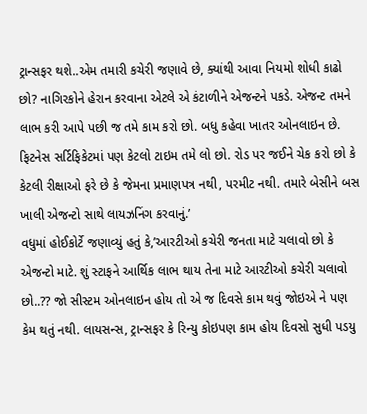ટ્રાન્સફર થશે..એમ તમારી કચેરી જણાવે છે, ક્યાંથી આવા નિયમો શોધી કાઢો છો? નાગિરકોને હેરાન કરવાના એટલે એ કંટાળીને એજન્ટને પકડે. એજન્ટ તમને લાભ કરી આપે પછી જ તમે કામ કરો છો. બધુ કહેવા ખાતર ઓનલાઇન છે. ફિટનેસ સર્ટિફિકેટમાં પણ કેટલો ટાઇમ તમે લો છો. રોડ પર જઈને ચેક કરો છો કે કેટલી રીક્ષાઓ ફરે છે કે જેમના પ્રમાણપત્ર નથી, પરમીટ નથી. તમારે બેસીને બસ ખાલી એજન્ટો સાથે લાયઝનિંગ કરવાનું.’
વધુમાં હોઈકોર્ટે જણાવ્યું હતું કે,’આરટીઓ કચેરી જનતા માટે ચલાવો છો કે એજન્ટો માટે. શું સ્ટાફને આર્થિક લાભ થાય તેના માટે આરટીઓ કચેરી ચલાવો છો..?? જો સીસ્ટમ ઓનલાઇન હોય તો એ જ દિવસે કામ થવું જોઇએ ને પણ કેમ થતું નથી. લાયસન્સ, ટ્રાન્સફર કે રિન્યુ કોઇપણ કામ હોય દિવસો સુધી પડયુ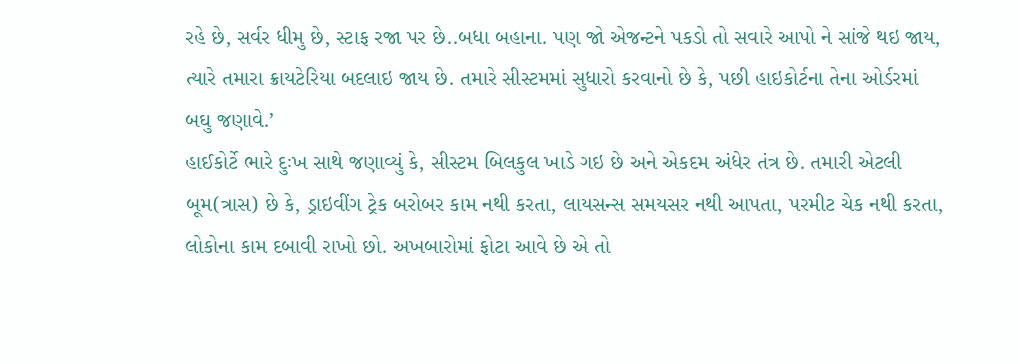રહે છે, સર્વર ધીમુ છે, સ્ટાફ રજા પર છે..બધા બહાના. પણ જો એજન્ટને પકડો તો સવારે આપો ને સાંજે થઇ જાય, ત્યારે તમારા ક્રાયટેરિયા બદલાઇ જાય છે. તમારે સીસ્ટમમાં સુધારો કરવાનો છે કે, પછી હાઇકોર્ટના તેના ઓર્ડરમાં બઘુ જણાવે.’
હાઈકોર્ટે ભારે દુઃખ સાથે જણાવ્યું કે, સીસ્ટમ બિલકુલ ખાડે ગઇ છે અને એકદમ અંધેર તંત્ર છે. તમારી એટલી બૂમ(ત્રાસ) છે કે, ડ્રાઇવીંગ ટ્રેક બરોબર કામ નથી કરતા, લાયસન્સ સમયસર નથી આપતા, પરમીટ ચેક નથી કરતા, લોકોના કામ દબાવી રાખો છો. અખબારોમાં ફોટા આવે છે એ તો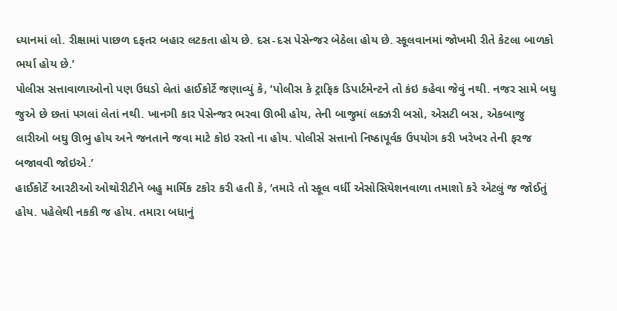ધ્યાનમાં લો. રીક્ષામાં પાછળ દફતર બહાર લટકતા હોય છે. દસ-દસ પેસેન્જર બેઠેલા હોય છે. સ્કૂલવાનમાં જોખમી રીતે કેટલા બાળકો ભર્યા હોય છે.’
પોલીસ સત્તાવાળાઓનો પણ ઉધડો લેતાં હાઈકોર્ટે જણાવ્યું કે, ‘પોલીસ કે ટ્રાફિક ડિપાર્ટમેન્ટને તો કંઇ કહેવા જેવું નથી. નજર સામે બઘુ જુએ છે છતાં પગલાં લેતાં નથી. ખાનગી કાર પેસેન્જર ભરવા ઊભી હોય, તેની બાજુમાં લક્ઝરી બસો, એસટી બસ, એકબાજુ લારીઓ બઘુ ઊભુ હોય અને જનતાને જવા માટે કોઇ રસ્તો ના હોય. પોલીસે સત્તાનો નિષ્ઠાપૂર્વક ઉપયોગ કરી ખરેખર તેની ફરજ બજાવવી જોઇએ.’
હાઈકોર્ટે આરટીઓ ઓથોરીટીને બહુ માર્મિક ટકોર કરી હતી કે, ‘તમારે તો સ્કૂલ વર્ધી એસોસિયેશનવાળા તમાશો કરે એટલું જ જોઈતું હોય. પહેલેથી નકકી જ હોય. તમારા બધાનું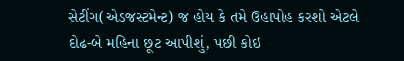સેટીંગ(એડજસ્ટમેન્ટ) જ હોય કે તમે ઉહાપોહ કરશો એટલે દોઢ-બે મહિના છૂટ આપીશું, પછી કોઇ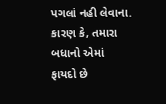પગલાં નહી લેવાના. કારણ કે, તમારા બધાનો એમાં ફાયદો છે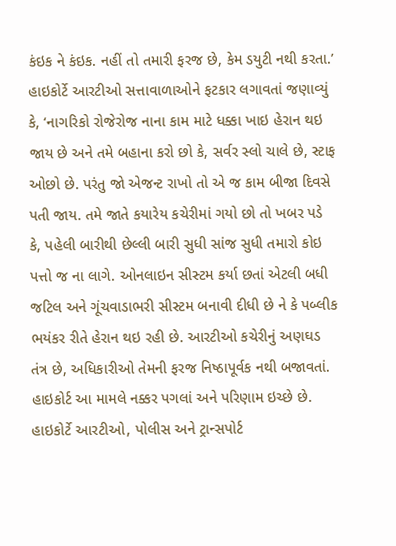કંઇક ને કંઇક. નહીં તો તમારી ફરજ છે, કેમ ડયુટી નથી કરતા.’
હાઇકોર્ટે આરટીઓ સત્તાવાળાઓને ફટકાર લગાવતાં જણાવ્યું કે, ‘નાગરિકો રોજેરોજ નાના કામ માટે ધક્કા ખાઇ હેરાન થઇ જાય છે અને તમે બહાના કરો છો કે, સર્વર સ્લો ચાલે છે, સ્ટાફ ઓછો છે. પરંતુ જો એજન્ટ રાખો તો એ જ કામ બીજા દિવસે પતી જાય. તમે જાતે કયારેય કચેરીમાં ગયો છો તો ખબર પડે કે, પહેલી બારીથી છેલ્લી બારી સુધી સાંજ સુધી તમારો કોઇ પત્તો જ ના લાગે. ઓનલાઇન સીસ્ટમ કર્યા છતાં એટલી બધી જટિલ અને ગૂંચવાડાભરી સીસ્ટમ બનાવી દીધી છે ને કે પબ્લીક ભયંકર રીતે હેરાન થઇ રહી છે. આરટીઓ કચેરીનું અણઘડ તંત્ર છે, અધિકારીઓ તેમની ફરજ નિષ્ઠાપૂર્વક નથી બજાવતાં. હાઇકોર્ટ આ મામલે નક્કર પગલાં અને પરિણામ ઇચ્છે છે.
હાઇકોર્ટે આરટીઓ, પોલીસ અને ટ્રાન્સપોર્ટ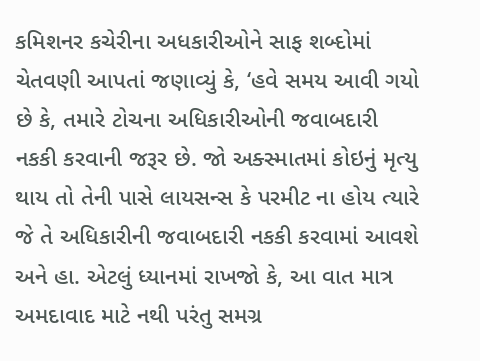કમિશનર કચેરીના અધકારીઓને સાફ શબ્દોમાં ચેતવણી આપતાં જણાવ્યું કે, ‘હવે સમય આવી ગયો છે કે, તમારે ટોચના અધિકારીઓની જવાબદારી નકકી કરવાની જરૂર છે. જો અક્સ્માતમાં કોઇનું મૃત્યુ થાય તો તેની પાસે લાયસન્સ કે પરમીટ ના હોય ત્યારે જે તે અધિકારીની જવાબદારી નકકી કરવામાં આવશે અને હા. એટલું ધ્યાનમાં રાખજો કે, આ વાત માત્ર અમદાવાદ માટે નથી પરંતુ સમગ્ર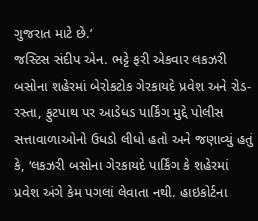ગુજરાત માટે છે.’
જસ્ટિસ સંદીપ એન. ભટ્ટે ફરી એકવાર લકઝરી બસોના શહેરમાં બેરોકટોક ગેરકાયદે પ્રવેશ અને રોડ-રસ્તા, ફુટપાથ પર આડેધડ પાર્કિંગ મુદ્દે પોલીસ સત્તાવાળાઓનો ઉધડો લીધો હતો અને જણાવ્યું હતું કે, ‘લકઝરી બસોના ગેરકાયદે પાર્કિંગ કે શહેરમાં પ્રવેશ અંગે કેમ પગલાં લેવાતા નથી. હાઇકોર્ટના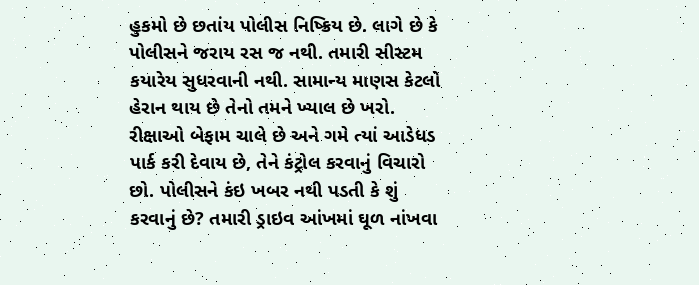હુકમો છે છતાંય પોલીસ નિષ્ક્રિય છે. લાગે છે કે પોલીસને જરાય રસ જ નથી. તમારી સીસ્ટમ કયારેય સુધરવાની નથી. સામાન્ય માણસ કેટલો હેરાન થાય છે તેનો તમને ખ્યાલ છે ખરો. રીક્ષાઓ બેફામ ચાલે છે અને ગમે ત્યાં આડેધડ પાર્ક કરી દેવાય છે, તેને કંટ્રોલ કરવાનું વિચારો છો. પોલીસને કંઇ ખબર નથી પડતી કે શું કરવાનું છે? તમારી ડ્રાઇવ આંખમાં ઘૂળ નાંખવા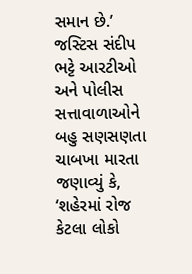સમાન છે.’
જસ્ટિસ સંદીપ ભટ્ટે આરટીઓ અને પોલીસ સત્તાવાળાઓને બહુ સણસણતા ચાબખા મારતા જણાવ્યું કે, ‘શહેરમાં રોજ કેટલા લોકો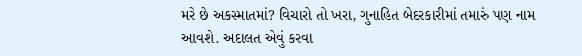મરે છે અકસ્માતમાં? વિચારો તો ખરા, ગુનાહિત બેદરકારીમાં તમારું પણ નામ આવશે. અદાલત એવું કરવા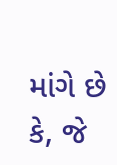માંગે છે કે, જે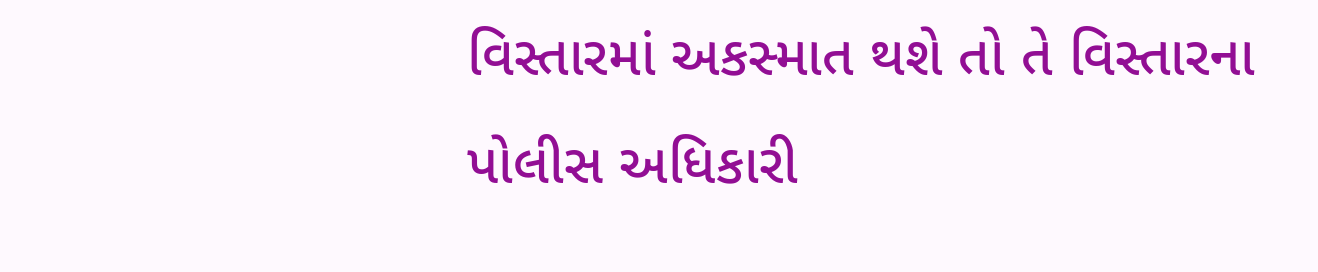વિસ્તારમાં અકસ્માત થશે તો તે વિસ્તારના પોલીસ અધિકારી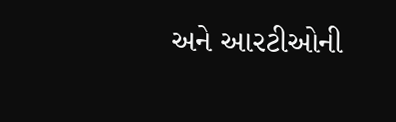અને આરટીઓની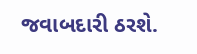જવાબદારી ઠરશે.